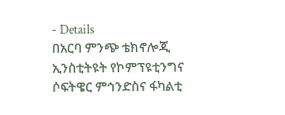- Details
በአርባ ምንጭ ቴክኖሎጂ ኢንስቲትዩት የኮምፕዩቲንግና ሶፍትዌር ምኅንድስና ፋካልቲ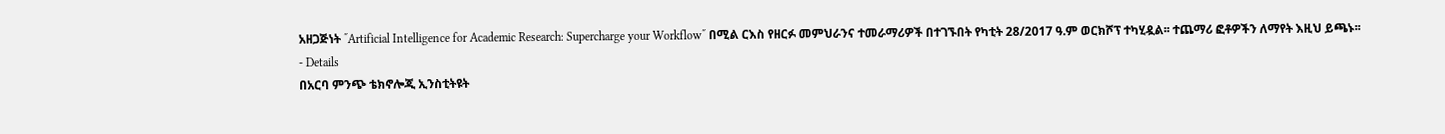አዘጋጅነት ˝Artificial Intelligence for Academic Research: Supercharge your Workflow˝ በሚል ርእስ የዘርፉ መምህራንና ተመራማሪዎች በተገኙበት የካቲት 28/2017 ዓ.ም ወርክሾፕ ተካሂዷል፡፡ ተጨማሪ ፎቶዎችን ለማየት እዚህ ይጫኑ፡፡
- Details
በአርባ ምንጭ ቴክኖሎጂ ኢንስቲትዩት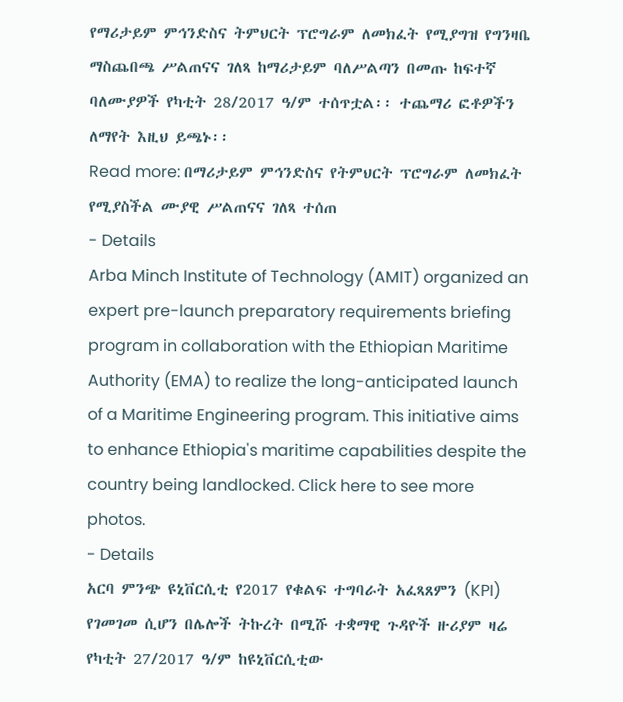የማሪታይም ምኅንድስና ትምህርት ፕሮግራም ለመክፈት የሚያግዝ የግንዛቤ ማስጨበጫ ሥልጠናና ገለጻ ከማሪታይም ባለሥልጣን በመጡ ከፍተኛ ባለሙያዎች የካቲት 28/2017 ዓ/ም ተሰጥቷል፡፡ ተጨማሪ ፎቶዎችን ለማየት እዚህ ይጫኑ፡፡
Read more: በማሪታይም ምኅንድስና የትምህርት ፕሮግራም ለመክፈት የሚያስችል ሙያዊ ሥልጠናና ገለጻ ተሰጠ
- Details
Arba Minch Institute of Technology (AMIT) organized an expert pre-launch preparatory requirements briefing program in collaboration with the Ethiopian Maritime Authority (EMA) to realize the long-anticipated launch of a Maritime Engineering program. This initiative aims to enhance Ethiopia's maritime capabilities despite the country being landlocked. Click here to see more photos.
- Details
አርባ ምንጭ ዩኒቨርሲቲ የ2017 የቁልፍ ተግባራት አፈጻጸምን (KPI) የገመገመ ሲሆን በሌሎች ትኩረት በሚሹ ተቋማዊ ጉዳዮች ዙሪያም ዛሬ የካቲት 27/2017 ዓ/ም ከዩኒቨርሲቲው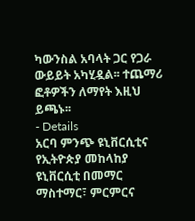ካውንስል አባላት ጋር የጋራ ውይይት አካሂዷል፡፡ ተጨማሪ ፎቶዎችን ለማየት እዚህ ይጫኑ፡፡
- Details
አርባ ምንጭ ዩኒቨርሲቲና የኢትዮጵያ መከላከያ ዩኒቨርሲቲ በመማር ማስተማር፣ ምርምርና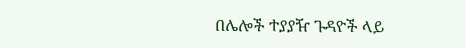በሌሎች ተያያዥ ጉዳዮች ላይ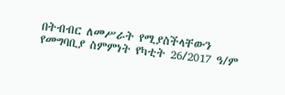በትብብር ለመሥራት የሚያስችላቸውን የመግባቢያ ስምምነት የካቲት 26/2017 ዓ/ም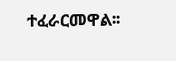ተፈራርመዋል፡፡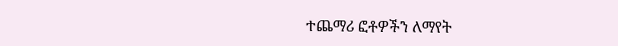ተጨማሪ ፎቶዎችን ለማየት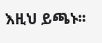እዚህ ይጫኑ፡፡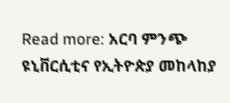Read more: አርባ ምንጭ ዩኒቨርሲቲና የኢትዮጵያ መከላከያ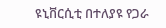ዩኒቨርሲቲ በተለያዩ የጋራ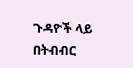ጉዳዮች ላይ በትብብር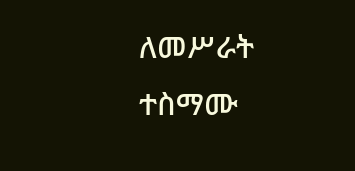ለመሥራት ተስማሙ